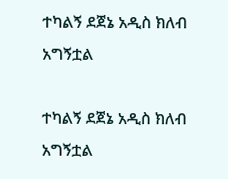ተካልኝ ደጀኔ አዲስ ክለብ አግኝቷል

ተካልኝ ደጀኔ አዲስ ክለብ አግኝቷል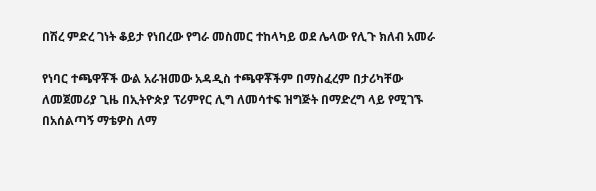በሽረ ምድረ ገነት ቆይታ የነበረው የግራ መስመር ተከላካይ ወደ ሌላው የሊጉ ክለብ አመራ

የነባር ተጫዋቾች ውል አራዝመው አዳዲስ ተጫዋቾችም በማስፈረም በታሪካቸው ለመጀመሪያ ጊዜ በኢትዮጵያ ፕሪምየር ሊግ ለመሳተፍ ዝግጅት በማድረግ ላይ የሚገኙ በአሰልጣኝ ማቴዎስ ለማ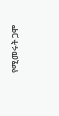የሚመሩት ጋሞ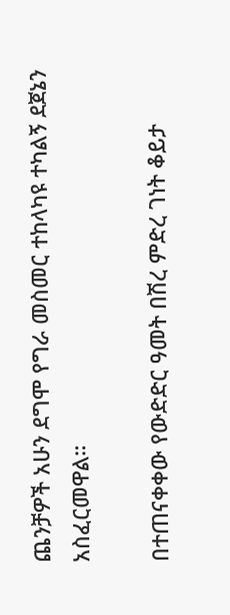ጨንቻዎች አሁን ደግሞ የግራ መስመር ተከላካዩ ተካልኝ ደጀኔን አስፈርመዋል።

በተጠናቀቀው የውድድር ዓመት በሽረ ምድረ ገነት ቆይታ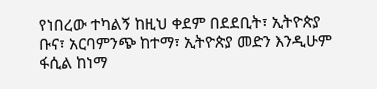የነበረው ተካልኝ ከዚህ ቀደም በደደቢት፣ ኢትዮጵያ ቡና፣ አርባምንጭ ከተማ፣ ኢትዮጵያ መድን እንዲሁም ፋሲል ከነማ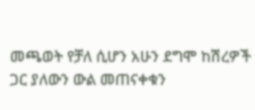መጫወት የቻለ ሲሆን አሁን ደግሞ ከሽረዎች ጋር ያለውን ውል መጠናቀቁን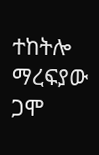ተከትሎ ማረፍያው ጋሞ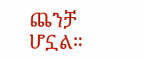ጨንቻ ሆኗል።